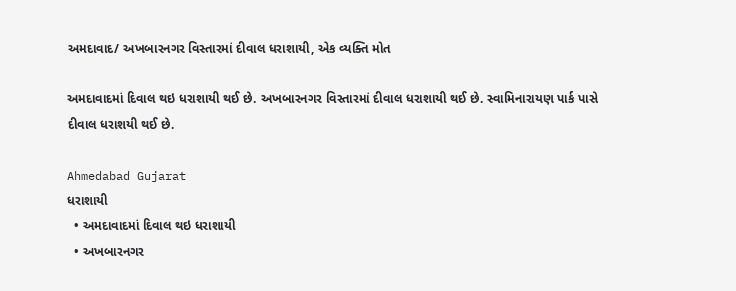અમદાવાદ/ અખબારનગર વિસ્તારમાં દીવાલ ધરાશાયી, એક વ્યક્તિ મોત

અમદાવાદમાં દિવાલ થઇ ધરાશાયી થઈ છે. અખબારનગર વિસ્તારમાં દીવાલ ધરાશાયી થઈ છે. સ્વામિનારાયણ પાર્ક પાસે દીવાલ ધરાશયી થઈ છે.

Ahmedabad Gujarat
ધરાશાયી
  • અમદાવાદમાં દિવાલ થઇ ધરાશાયી
  • અખબારનગર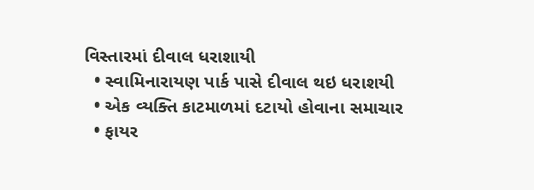વિસ્તારમાં દીવાલ ધરાશાયી
  • સ્વામિનારાયણ પાર્ક પાસે દીવાલ થઇ ધરાશયી
  • એક વ્યક્તિ કાટમાળમાં દટાયો હોવાના સમાચાર
  • ફાયર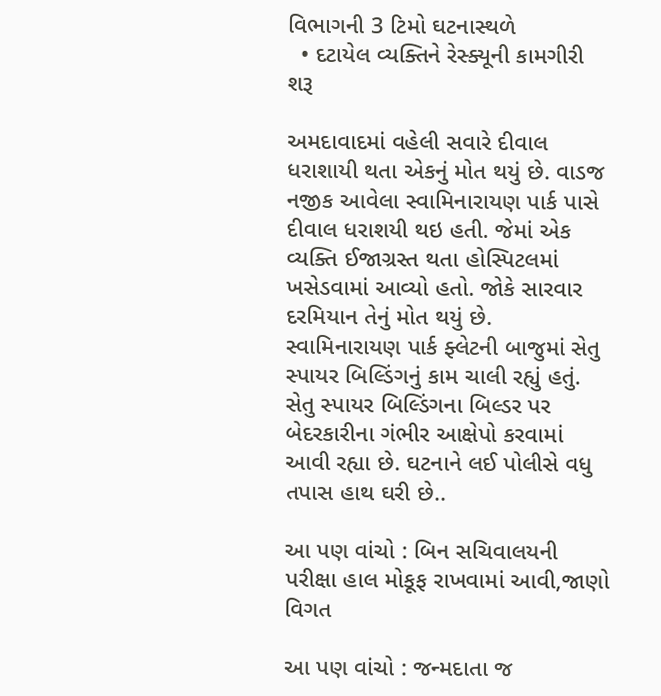વિભાગની 3 ટિમો ઘટનાસ્થળે
  • દટાયેલ વ્યક્તિને રેસ્ક્યૂની કામગીરી શરૂ

અમદાવાદમાં વહેલી સવારે દીવાલ ધરાશાયી થતા એકનું મોત થયું છે. વાડજ નજીક આવેલા સ્વામિનારાયણ પાર્ક પાસે દીવાલ ધરાશયી થઇ હતી. જેમાં એક વ્યક્તિ ઈજાગ્રસ્ત થતા હોસ્પિટલમાં ખસેડવામાં આવ્યો હતો. જોકે સારવાર દરમિયાન તેનું મોત થયું છે. સ્વામિનારાયણ પાર્ક ફ્લેટની બાજુમાં સેતુ સ્પાયર બિલ્ડિંગનું કામ ચાલી રહ્યું હતું. સેતુ સ્પાયર બિલ્ડિંગના બિલ્ડર પર બેદરકારીના ગંભીર આક્ષેપો કરવામાં આવી રહ્યા છે. ઘટનાને લઈ પોલીસે વધુ તપાસ હાથ ઘરી છે..

આ પણ વાંચો : બિન સચિવાલયની પરીક્ષા હાલ મોકૂફ રાખવામાં આવી,જાણો વિગત

આ પણ વાંચો : જન્મદાતા જ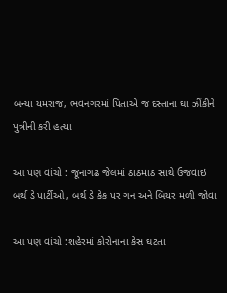બન્યા યમરાજ, ભવનગરમાં પિતાએ જ દસ્તાના ઘા ઝીંકીને પુત્રીની કરી હત્યા

આ પણ વાંચો : જૂનાગઢ જેલમાં ઠાઠમાઠ સાથે ઉજવાઇ બર્થ ડે પાર્ટીઓ, બર્થ ડે કેક પર ગન અને બિયર મળી જોવા

આ પણ વાંચો :શહેરમાં કોરોનાના કેસ ઘટતા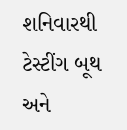શનિવારથી ટેસ્ટીંગ બૂથ અને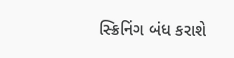સ્ક્રિનિંગ બંધ કરાશે